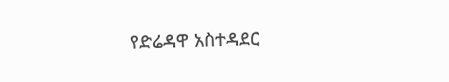የድሬዳዋ አስተዳደር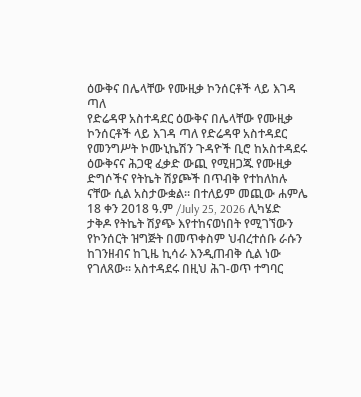ዕውቅና በሌላቸው የሙዚቃ ኮንሰርቶች ላይ እገዳ ጣለ
የድሬዳዋ አስተዳደር ዕውቅና በሌላቸው የሙዚቃ ኮንሰርቶች ላይ እገዳ ጣለ የድሬዳዋ አስተዳደር የመንግሥት ኮሙኒኬሽን ጉዳዮች ቢሮ ከአስተዳደሩ ዕውቅናና ሕጋዊ ፈቃድ ውጪ የሚዘጋጁ የሙዚቃ ድግሶችና የትኬት ሽያጮች በጥብቅ የተከለከሉ ናቸው ሲል አስታውቋል። በተለይም መጪው ሐምሌ 18 ቀን 2018 ዓ.ም /July 25, 2026 ሊካሄድ ታቅዶ የትኬት ሽያጭ እየተከናወነበት የሚገኘውን የኮንሰርት ዝግጅት በመጥቀስም ህብረተሰቡ ራሱን ከገንዘብና ከጊዜ ኪሳራ እንዲጠብቅ ሲል ነው የገለጸው። አስተዳደሩ በዚህ ሕገ-ወጥ ተግባር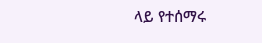ላይ የተሰማሩ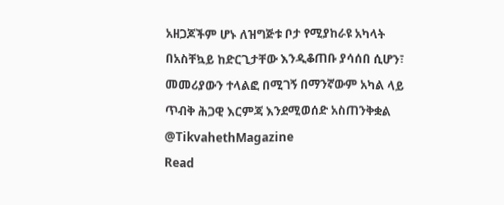አዘጋጆችም ሆኑ ለዝግጅቱ ቦታ የሚያከራዩ አካላት በአስቸኳይ ከድርጊታቸው እንዲቆጠቡ ያሳሰበ ሲሆን፣ መመሪያውን ተላልፎ በሚገኝ በማንኛውም አካል ላይ ጥብቅ ሕጋዊ እርምጃ እንደሚወሰድ አስጠንቅቋል @TikvahethMagazine
Read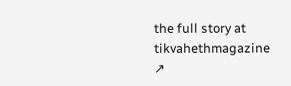the full story at tikvahethmagazine ↗